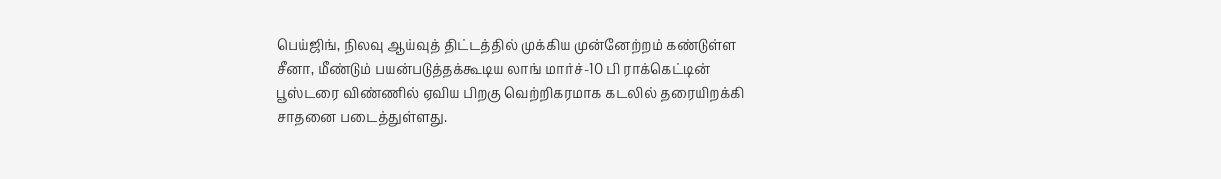பெய்ஜிங், நிலவு ஆய்வுத் திட்டத்தில் முக்கிய முன்னேற்றம் கண்டுள்ள சீனா, மீண்டும் பயன்படுத்தக்கூடிய லாங் மார்ச்-10 பி ராக்கெட்டின் பூஸ்டரை விண்ணில் ஏவிய பிறகு வெற்றிகரமாக கடலில் தரையிறக்கி சாதனை படைத்துள்ளது.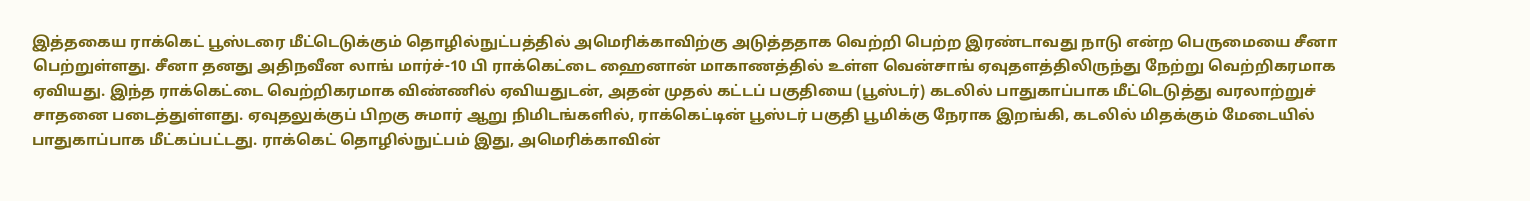இத்தகைய ராக்கெட் பூஸ்டரை மீட்டெடுக்கும் தொழில்நுட்பத்தில் அமெரிக்காவிற்கு அடுத்ததாக வெற்றி பெற்ற இரண்டாவது நாடு என்ற பெருமையை சீனா பெற்றுள்ளது. சீனா தனது அதிநவீன லாங் மார்ச்-10 பி ராக்கெட்டை ஹைனான் மாகாணத்தில் உள்ள வென்சாங் ஏவுதளத்திலிருந்து நேற்று வெற்றிகரமாக ஏவியது. இந்த ராக்கெட்டை வெற்றிகரமாக விண்ணில் ஏவியதுடன், அதன் முதல் கட்டப் பகுதியை (பூஸ்டர்) கடலில் பாதுகாப்பாக மீட்டெடுத்து வரலாற்றுச் சாதனை படைத்துள்ளது. ஏவுதலுக்குப் பிறகு சுமார் ஆறு நிமிடங்களில், ராக்கெட்டின் பூஸ்டர் பகுதி பூமிக்கு நேராக இறங்கி, கடலில் மிதக்கும் மேடையில் பாதுகாப்பாக மீட்கப்பட்டது. ராக்கெட் தொழில்நுட்பம் இது, அமெரிக்காவின்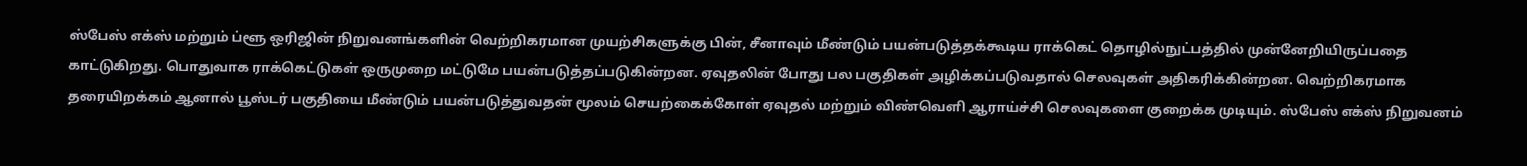ஸ்பேஸ் எக்ஸ் மற்றும் ப்ளூ ஒரிஜின் நிறுவனங்களின் வெற்றிகரமான முயற்சிகளுக்கு பின், சீனாவும் மீண்டும் பயன்படுத்தக்கூடிய ராக்கெட் தொழில்நுட்பத்தில் முன்னேறியிருப்பதை காட்டுகிறது. பொதுவாக ராக்கெட்டுகள் ஒருமுறை மட்டுமே பயன்படுத்தப்படுகின்றன. ஏவுதலின் போது பல பகுதிகள் அழிக்கப்படுவதால் செலவுகள் அதிகரிக்கின்றன. வெற்றிகரமாக தரையிறக்கம் ஆனால் பூஸ்டர் பகுதியை மீண்டும் பயன்படுத்துவதன் மூலம் செயற்கைக்கோள் ஏவுதல் மற்றும் விண்வெளி ஆராய்ச்சி செலவுகளை குறைக்க முடியும். ஸ்பேஸ் எக்ஸ் நிறுவனம்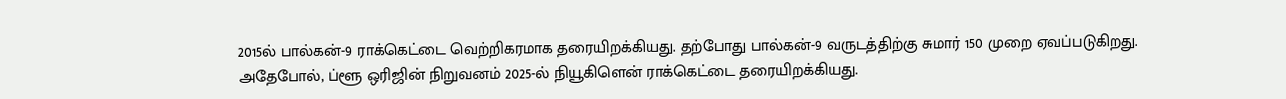2015ல் பால்கன்-9 ராக்கெட்டை வெற்றிகரமாக தரையிறக்கியது. தற்போது பால்கன்-9 வருடத்திற்கு சுமார் 150 முறை ஏவப்படுகிறது. அதேபோல், ப்ளூ ஒரிஜின் நிறுவனம் 2025-ல் நியூகிளென் ராக்கெட்டை தரையிறக்கியது.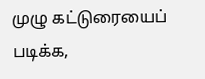முழு கட்டுரையைப் படிக்க,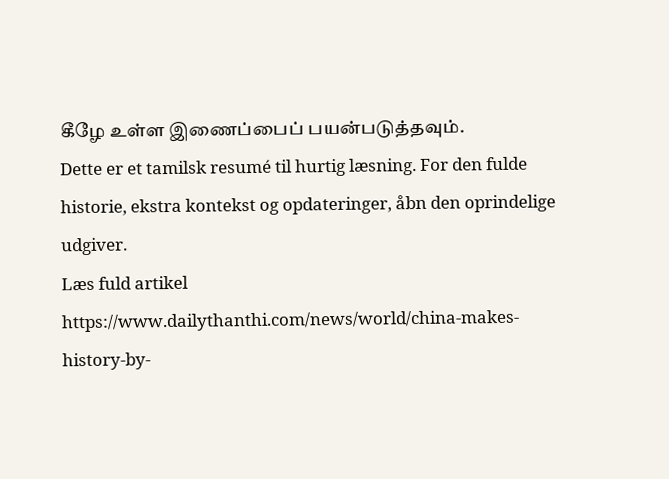கீழே உள்ள இணைப்பைப் பயன்படுத்தவும்.
Dette er et tamilsk resumé til hurtig læsning. For den fulde historie, ekstra kontekst og opdateringer, åbn den oprindelige udgiver.
Læs fuld artikel
https://www.dailythanthi.com/news/world/china-makes-history-by-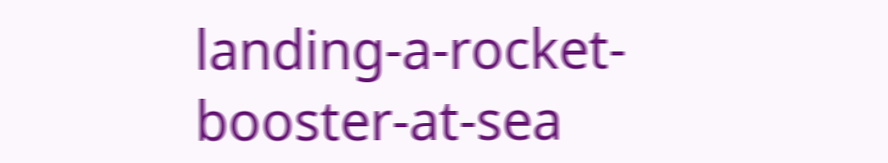landing-a-rocket-booster-at-sea